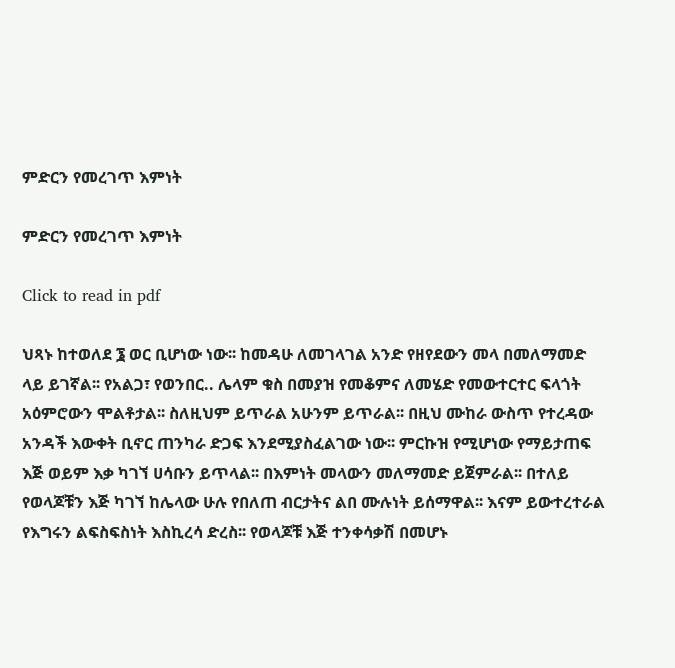ምድርን የመረገጥ እምነት

ምድርን የመረገጥ እምነት

Click to read in pdf

ህጻኑ ከተወለደ ፮ ወር ቢሆነው ነው፡፡ ከመዳሁ ለመገላገል አንድ የዘየደውን መላ በመለማመድ ላይ ይገኛል፡፡ የአልጋ፣ የወንበር.. ሌላም ቁስ በመያዝ የመቆምና ለመሄድ የመውተርተር ፍላጎት አዕምሮውን ሞልቶታል፡፡ ስለዚህም ይጥራል አሁንም ይጥራል፡፡ በዚህ ሙከራ ውስጥ የተረዳው አንዳች እውቀት ቢኖር ጠንካራ ድጋፍ እንደሚያስፈልገው ነው፡፡ ምርኩዝ የሚሆነው የማይታጠፍ እጅ ወይም እቃ ካገኘ ሀሳቡን ይጥላል፡፡ በእምነት መላውን መለማመድ ይጀምራል፡፡ በተለይ የወላጆቹን እጅ ካገኘ ከሌላው ሁሉ የበለጠ ብርታትና ልበ ሙሉነት ይሰማዋል፡፡ እናም ይውተረተራል የእግሩን ልፍስፍስነት እስኪረሳ ድረስ፡፡ የወላጆቹ እጅ ተንቀሳቃሽ በመሆኑ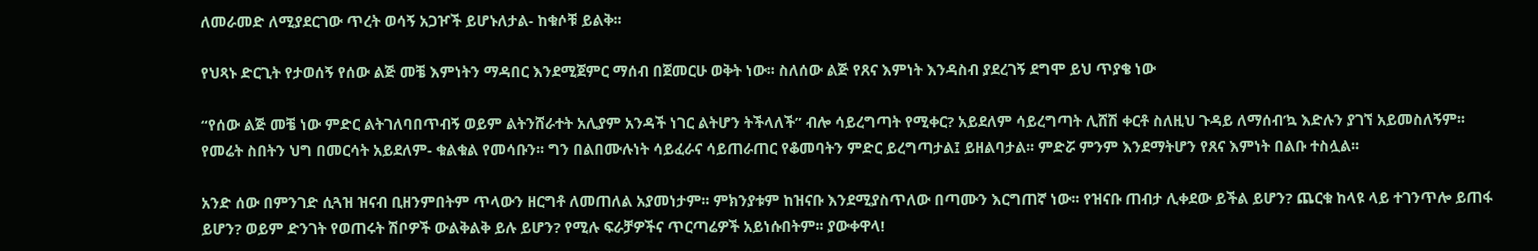ለመራመድ ለሚያደርገው ጥረት ወሳኝ አጋዦች ይሆኑለታል- ከቁሶቹ ይልቅ፡፡

የህጻኑ ድርጊት የታወሰኝ የሰው ልጅ መቼ እምነትን ማዳበር እንደሚጀምር ማሰብ በጀመርሁ ወቅት ነው፡፡ ስለሰው ልጅ የጸና እምነት እንዳስብ ያደረገኝ ደግሞ ይህ ጥያቄ ነው

“የሰው ልጅ መቼ ነው ምድር ልትገለባበጥብኝ ወይም ልትንሸራተት አሊያም አንዳች ነገር ልትሆን ትችላለች” ብሎ ሳይረግጣት የሚቀር? አይደለም ሳይረግጣት ሊሸሽ ቀርቶ ስለዚህ ጉዳይ ለማሰብ’ኳ እድሉን ያገኘ አይመስለኝም፡፡ የመሬት ስበትን ህግ በመርሳት አይደለም- ቁልቁል የመሳቡን፡፡ ግን በልበሙሉነት ሳይፈራና ሳይጠራጠር የቆመባትን ምድር ይረግጣታል፤ ይዘልባታል፡፡ ምድሯ ምንም እንደማትሆን የጸና እምነት በልቡ ተስሏል፡፡

አንድ ሰው በምንገድ ሲጓዝ ዝናብ ቢዘንምበትም ጥላውን ዘርግቶ ለመጠለል አያመነታም፡፡ ምክንያቱም ከዝናቡ እንደሚያስጥለው በጣሙን እርግጠኛ ነው፡፡ የዝናቡ ጠብታ ሊቀደው ይችል ይሆን? ጨርቁ ከላዩ ላይ ተገንጥሎ ይጠፋ ይሆን? ወይም ድንገት የወጠሩት ሽቦዎች ውልቅልቅ ይሉ ይሆን? የሚሉ ፍራቻዎችና ጥርጣሬዎች አይነሱበትም፡፡ ያውቀዋላ!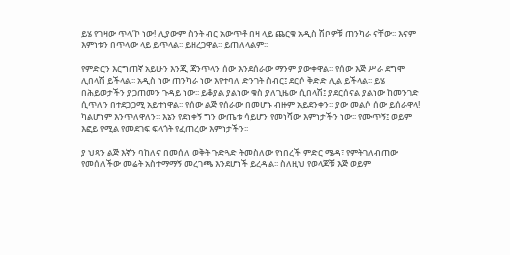ይሄ የገዛው ጥላ’ኮ ነው! ሊያውም ስንት ብር አውጥቶ በዛ ላይ ጨርቁ አዲስ ሽቦዎቹ ጠንካራ ናቸው፡፡ እናም እምነቱን በጥላው ላይ ይጥላል፡፡ ይዘረጋዋል፡፡ ይጠለላልም፡፡

የምድርን እርግጠኛ አይሁን እንጂ ጃንጥላን ሰው እንደሰራው ማንም ያውቀዋል፡፡ የሰው እጅ ሥራ ደግሞ ሊበላሽ ይችላል፡፡ አዲስ ነው ጠንካራ ነው እየተባለ ድንገት ስብር፤ ደርሶ ቅድድ ሊል ይችላል፡፡ ይሄ በሕይወታችን ያጋጠመን ጉዳይ ነው፡፡ ይቆያል ያልነው ቁስ ያለጊዜው ሲበላሽ፤ ያደርሰናል ያልነው ከመንገድ ሲጥለን በተደጋጋሚ አይተነዋል፡፡ የሰው ልጅ የሰራው በመሆኑ ብዙም አይደንቀን፡፡ ያው መልሶ ሰው ይሰራዋላ! ካልሆነም እንጥለዋለን፡፡ እኔን የደነቀኝ ግን ውጤቱ ሳይሆን የመነሻው እምነታችን ነው፡፡ የሙጥኝ፤ ወይም እፎይ የሚል የመደገፍ ፍላጎት የፈጠረው እምነታችን፡፡

ያ ህጻን ልጅ እኛን ባከለና በመሰለ ወቅት ጉድጓድ ትመስለው የነበረች ምድር ሜዳ፣ የምትገለብጠው የመሰለችው መሬት አስተማማኝ መረገጫ እንደሆነች ይረዳል፡፡ ስለዚህ የወላጆቹ እጅ ወይም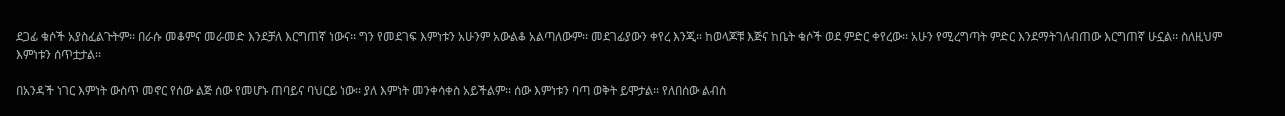ደጋፊ ቁሶች አያስፈልጉትም፡፡ በራሱ መቆምና መራመድ እንደቻለ እርግጠኛ ነውና፡፡ ግን የመደገፍ እምነቱን አሁንም አውልቆ አልጣለውም፡፡ መደገፊያውን ቀየረ እንጂ፡፡ ከወላጆቹ እጅና ከቤት ቁሶች ወደ ምድር ቀየረው፡፡ አሁን የሚረግጣት ምድር እንደማትገለብጠው እርግጠኛ ሁኗል፡፡ ስለዚህም እምነቱን ሰጥቷታል፡፡

በአንዳች ነገር እምነት ውስጥ መኖር የሰው ልጅ ሰው የመሆኑ ጠባይና ባህርይ ነው፡፡ ያለ እምነት መንቀሳቀስ አይችልም፡፡ ሰው እምነቱን ባጣ ወቅት ይሞታል፡፡ የለበሰው ልብስ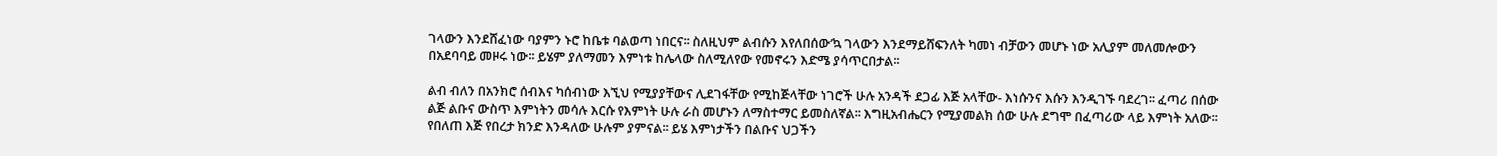ገላውን እንደሸፈነው ባያምን ኑሮ ከቤቱ ባልወጣ ነበርና፡፡ ስለዚህም ልብሱን እየለበሰው’ኳ ገላውን እንደማይሸፍንለት ካመነ ብቻውን መሆኑ ነው አሊያም መለመሎውን በአደባባይ መዞሩ ነው፡፡ ይሄም ያለማመን እምነቱ ከሌላው ስለሚለየው የመኖሩን እድሜ ያሳጥርበታል፡፡

ልብ ብለን በአንክሮ ሰብእና ካሰብነው እኚህ የሚያያቸውና ሊደገፋቸው የሚከጅላቸው ነገሮች ሁሉ አንዳች ደጋፊ እጅ አላቸው- እነሱንና እሱን እንዲገኙ ባደረገ፡፡ ፈጣሪ በሰው ልጅ ልቡና ውስጥ እምነትን መሳሉ እርሱ የእምነት ሁሉ ራስ መሆኑን ለማስተማር ይመስለኛል፡፡ እግዚአብሔርን የሚያመልክ ሰው ሁሉ ደግሞ በፈጣሪው ላይ እምነት አለው፡፡ የበለጠ እጅ የበረታ ክንድ እንዳለው ሁሉም ያምናል፡፡ ይሄ እምነታችን በልቡና ህጋችን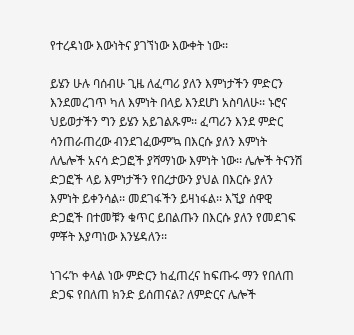የተረዳነው እውነትና ያገኘነው እውቀት ነው፡፡

ይሄን ሁሉ ባሰብሁ ጊዜ ለፈጣሪ ያለን እምነታችን ምድርን እንደመረገጥ ካለ እምነት በላይ እንደሆነ አስባለሁ፡፡ ኑሮና ህይወታችን ግን ይሄን አይገልጹም፡፡ ፈጣሪን እንደ ምድር ሳንጠራጠረው ብንደገፈውም’ኳ በእርሱ ያለን እምነት ለሌሎች አናሳ ድጋፎች ያሻማነው እምነት ነው፡፡ ሌሎች ትናንሽ ድጋፎች ላይ እምነታችን የበረታውን ያህል በእርሱ ያለን እምነት ይቀንሳል፡፡ መደገፋችን ይዛነፋል፡፡ እኚያ ሰዋዊ ድጋፎች በተመቹን ቁጥር ይበልጡን በእርሱ ያለን የመደገፍ ምቾት እያጣነው እንሄዳለን፡፡

ነገሩ’ኮ ቀላል ነው ምድርን ከፈጠረና ከፍጡሩ ማን የበለጠ ድጋፍ የበለጠ ክንድ ይሰጠናል? ለምድርና ሌሎች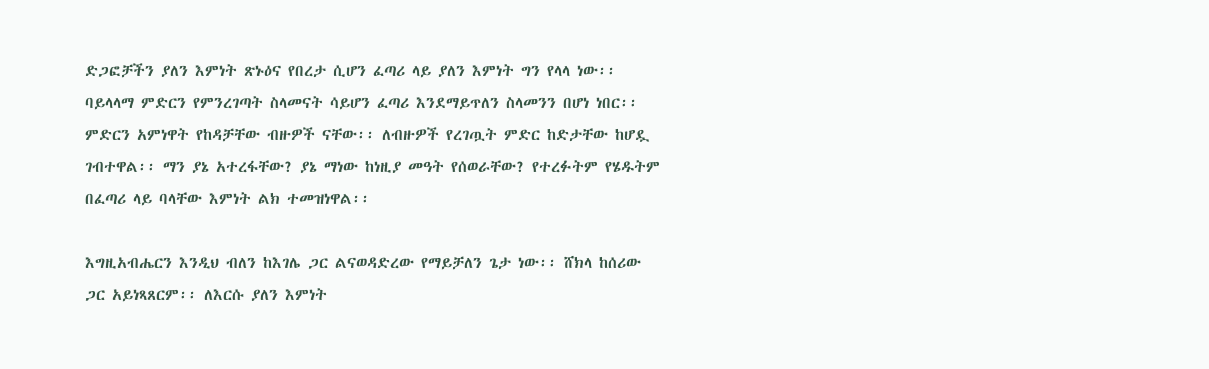ድጋፎቻችን ያለን እምነት ጽኑዕና የበረታ ሲሆን ፈጣሪ ላይ ያለን እምነት ግን የላላ ነው፡፡ ባይላላማ ምድርን የምንረገጣት ስላመናት ሳይሆን ፈጣሪ እንደማይጥለን ስላመንን በሆነ ነበር፡፡ ምድርን አምነዋት የከዳቻቸው ብዙዎች ናቸው፡፡ ለብዙዎች የረገጧት ምድር ከድታቸው ከሆዷ ገብተዋል፡፡ ማን ያኔ አተረፋቸው? ያኔ ማነው ከነዚያ መዓት የሰወራቸው? የተረፉትም የሄዱትም በፈጣሪ ላይ ባላቸው እምነት ልክ ተመዝነዋል፡፡

እግዚአብሔርን እንዲህ ብለን ከእገሌ ጋር ልናወዳድረው የማይቻለን ጌታ ነው፡፡ ሸክላ ከሰሪው ጋር አይነጻጸርም፡፡ ለእርሱ ያለን እምነት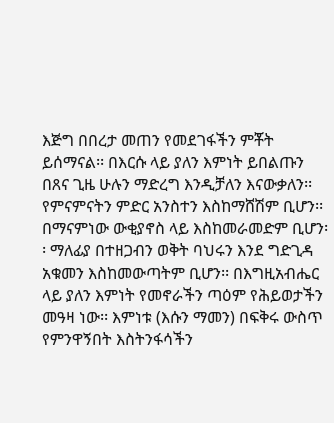እጅግ በበረታ መጠን የመደገፋችን ምቾት ይሰማናል፡፡ በእርሱ ላይ ያለን እምነት ይበልጡን በጸና ጊዜ ሁሉን ማድረግ እንዲቻለን እናውቃለን፡፡ የምናምናትን ምድር አንስተን እስከማሸሽም ቢሆን፡፡ በማናምነው ውቂያኖስ ላይ እስከመራመድም ቢሆን፡፡ ማለፊያ በተዘጋብን ወቅት ባህሩን እንደ ግድጊዳ አቁመን እስከመውጣትም ቢሆን፡፡ በእግዚአብሔር ላይ ያለን እምነት የመኖራችን ጣዕም የሕይወታችን መዓዛ ነው፡፡ እምነቱ (እሱን ማመን) በፍቅሩ ውስጥ የምንዋኝበት እስትንፋሳችን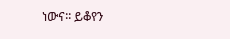ነውና፡፡ ይቆየን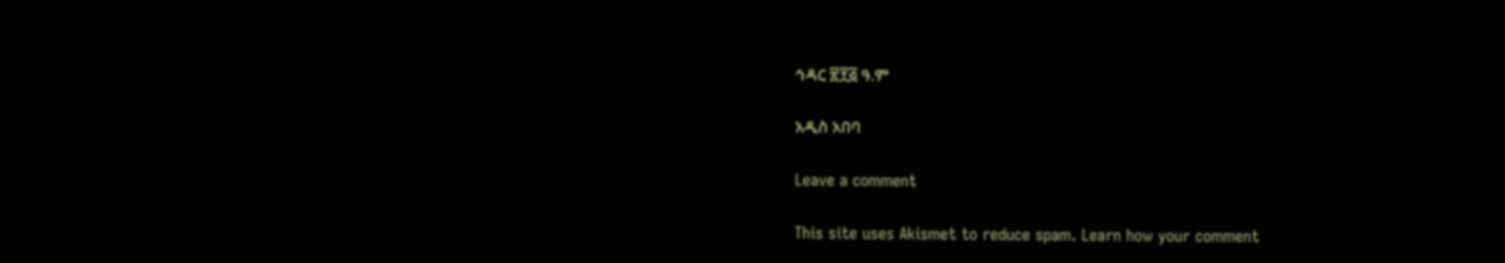ኅዳር ፳፻፭ ዓ.ም

አዲስ አበባ

Leave a comment

This site uses Akismet to reduce spam. Learn how your comment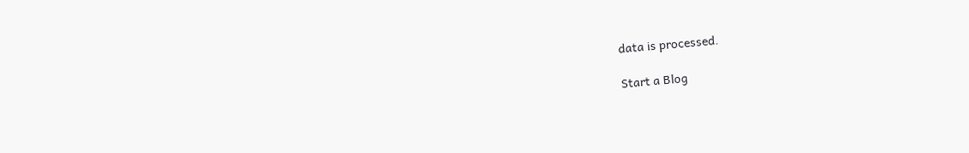data is processed.

Start a Blog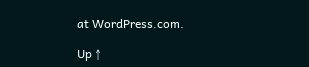at WordPress.com.

Up ↑